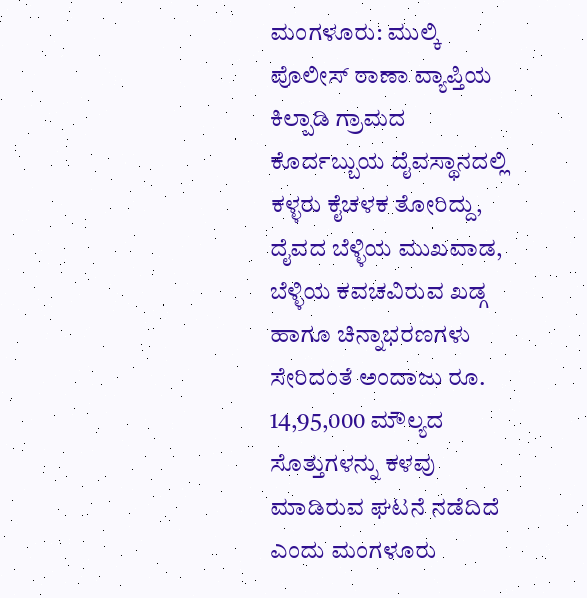ಮಂಗಳೂರು: ಮುಲ್ಕಿ ಪೊಲೀಸ್ ಠಾಣಾ ವ್ಯಾಪ್ತಿಯ ಕಿಲ್ಪಾಡಿ ಗ್ರಾಮದ ಕೊರ್ದಬ್ಬುಯ ದೈವಸ್ಥಾನದಲ್ಲಿ ಕಳ್ಳರು ಕೈಚಳಕ ತೋರಿದ್ದು, ದೈವದ ಬೆಳ್ಳಿಯ ಮುಖವಾಡ, ಬೆಳ್ಳಿಯ ಕವಚವಿರುವ ಖಡ್ಗ ಹಾಗೂ ಚಿನ್ನಾಭರಣಗಳು ಸೇರಿದಂತೆ ಅಂದಾಜು ರೂ. 14,95,000 ಮೌಲ್ಯದ ಸೊತ್ತುಗಳನ್ನು ಕಳವು ಮಾಡಿರುವ ಘಟನೆ ನಡೆದಿದೆ ಎಂದು ಮಂಗಳೂರು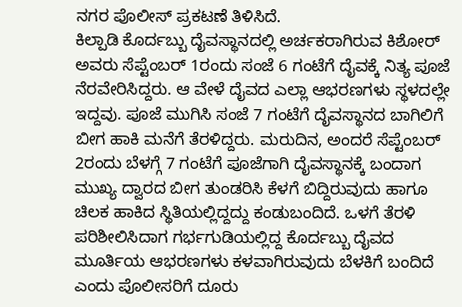ನಗರ ಪೊಲೀಸ್ ಪ್ರಕಟಣೆ ತಿಳಿಸಿದೆ.
ಕಿಲ್ಪಾಡಿ ಕೊರ್ದಬ್ಬು ದೈವಸ್ಥಾನದಲ್ಲಿ ಅರ್ಚಕರಾಗಿರುವ ಕಿಶೋರ್ ಅವರು ಸೆಪ್ಟೆಂಬರ್ 1ರಂದು ಸಂಜೆ 6 ಗಂಟೆಗೆ ದೈವಕ್ಕೆ ನಿತ್ಯ ಪೂಜೆ ನೆರವೇರಿಸಿದ್ದರು. ಆ ವೇಳೆ ದೈವದ ಎಲ್ಲಾ ಆಭರಣಗಳು ಸ್ಥಳದಲ್ಲೇ ಇದ್ದವು. ಪೂಜೆ ಮುಗಿಸಿ ಸಂಜೆ 7 ಗಂಟೆಗೆ ದೈವಸ್ಥಾನದ ಬಾಗಿಲಿಗೆ ಬೀಗ ಹಾಕಿ ಮನೆಗೆ ತೆರಳಿದ್ದರು. ಮರುದಿನ, ಅಂದರೆ ಸೆಪ್ಟೆಂಬರ್ 2ರಂದು ಬೆಳಗ್ಗೆ 7 ಗಂಟೆಗೆ ಪೂಜೆಗಾಗಿ ದೈವಸ್ಥಾನಕ್ಕೆ ಬಂದಾಗ ಮುಖ್ಯ ದ್ವಾರದ ಬೀಗ ತುಂಡರಿಸಿ ಕೆಳಗೆ ಬಿದ್ದಿರುವುದು ಹಾಗೂ ಚಿಲಕ ಹಾಕಿದ ಸ್ಥಿತಿಯಲ್ಲಿದ್ದದ್ದು ಕಂಡುಬಂದಿದೆ. ಒಳಗೆ ತೆರಳಿ ಪರಿಶೀಲಿಸಿದಾಗ ಗರ್ಭಗುಡಿಯಲ್ಲಿದ್ದ ಕೊರ್ದಬ್ಬು ದೈವದ ಮೂರ್ತಿಯ ಆಭರಣಗಳು ಕಳವಾಗಿರುವುದು ಬೆಳಕಿಗೆ ಬಂದಿದೆ ಎಂದು ಪೊಲೀಸರಿಗೆ ದೂರು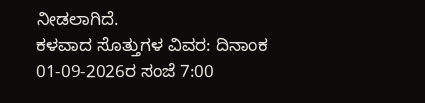ನೀಡಲಾಗಿದೆ.
ಕಳವಾದ ಸೊತ್ತುಗಳ ವಿವರ: ದಿನಾಂಕ 01-09-2026ರ ಸಂಜೆ 7:00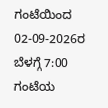ಗಂಟೆಯಿಂದ 02-09-2026ರ ಬೆಳಗ್ಗೆ 7:00 ಗಂಟೆಯ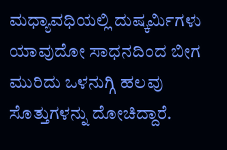ಮಧ್ಯಾವಧಿಯಲ್ಲಿ ದುಷ್ಕರ್ಮಿಗಳು ಯಾವುದೋ ಸಾಧನದಿಂದ ಬೀಗ ಮುರಿದು ಒಳನುಗ್ಗಿ ಹಲವು ಸೊತ್ತುಗಳನ್ನು ದೋಚಿದ್ದಾರೆ.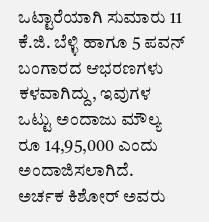ಒಟ್ಟಾರೆಯಾಗಿ ಸುಮಾರು 11 ಕೆ.ಜಿ. ಬೆಳ್ಳಿ ಹಾಗೂ 5 ಪವನ್ ಬಂಗಾರದ ಆಭರಣಗಳು ಕಳವಾಗಿದ್ದು, ಇವುಗಳ ಒಟ್ಟು ಅಂದಾಜು ಮೌಲ್ಯ ರೂ 14,95,000 ಎಂದು ಅಂದಾಜಿಸಲಾಗಿದೆ.
ಅರ್ಚಕ ಕಿಶೋರ್ ಅವರು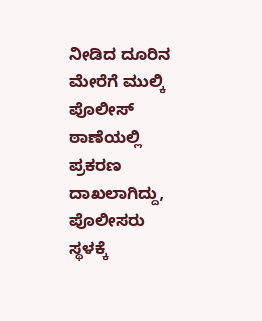ನೀಡಿದ ದೂರಿನ ಮೇರೆಗೆ ಮುಲ್ಕಿ ಪೊಲೀಸ್ ಠಾಣೆಯಲ್ಲಿ ಪ್ರಕರಣ ದಾಖಲಾಗಿದ್ದು, ಪೊಲೀಸರು ಸ್ಥಳಕ್ಕೆ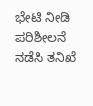ಭೇಟಿ ನೀಡಿ ಪರಿಶೀಲನೆ ನಡೆಸಿ ತನಿಖೆ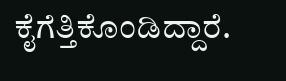ಕೈಗೆತ್ತಿಕೊಂಡಿದ್ದಾರೆ.